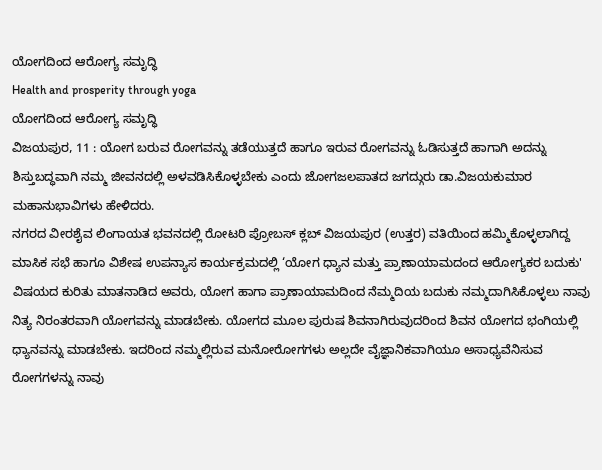ಯೋಗದಿಂದ ಆರೋಗ್ಯ ಸಮೃದ್ಧಿ
Health and prosperity through yoga
ಯೋಗದಿಂದ ಆರೋಗ್ಯ ಸಮೃದ್ಧಿ
ವಿಜಯಪುರ, 11 : ಯೋಗ ಬರುವ ರೋಗವನ್ನು ತಡೆಯುತ್ತದೆ ಹಾಗೂ ಇರುವ ರೋಗವನ್ನು ಓಡಿಸುತ್ತದೆ ಹಾಗಾಗಿ ಅದನ್ನು ಶಿಸ್ತುಬದ್ಧವಾಗಿ ನಮ್ಮ ಜೀವನದಲ್ಲಿ ಅಳವಡಿಸಿಕೊಳ್ಳಬೇಕು ಎಂದು ಜೋಗಜಲಪಾತದ ಜಗದ್ಗುರು ಡಾ.ವಿಜಯಕುಮಾರ ಮಹಾನುಭಾವಿಗಳು ಹೇಳಿದರು.
ನಗರದ ವೀರಶೈವ ಲಿಂಗಾಯತ ಭವನದಲ್ಲಿ ರೋಟರಿ ಪ್ರೋಬಸ್ ಕ್ಲಬ್ ವಿಜಯಪುರ (ಉತ್ತರ) ವತಿಯಿಂದ ಹಮ್ಮಿಕೊಳ್ಳಲಾಗಿದ್ದ ಮಾಸಿಕ ಸಭೆ ಹಾಗೂ ವಿಶೇಷ ಉಪನ್ಯಾಸ ಕಾರ್ಯಕ್ರಮದಲ್ಲಿ ‘ಯೋಗ ಧ್ಯಾನ ಮತ್ತು ಪ್ರಾಣಾಯಾಮದಂದ ಆರೋಗ್ಯಕರ ಬದುಕು' ವಿಷಯದ ಕುರಿತು ಮಾತನಾಡಿದ ಅವರು, ಯೋಗ ಹಾಗಾ ಪ್ರಾಣಾಯಾಮದಿಂದ ನೆಮ್ಮದಿಯ ಬದುಕು ನಮ್ಮದಾಗಿಸಿಕೊಳ್ಳಲು ನಾವು ನಿತ್ಯ ನಿರಂತರವಾಗಿ ಯೋಗವನ್ನು ಮಾಡಬೇಕು. ಯೋಗದ ಮೂಲ ಪುರುಷ ಶಿವನಾಗಿರುವುದರಿಂದ ಶಿವನ ಯೋಗದ ಭಂಗಿಯಲ್ಲಿ ಧ್ಯಾನವನ್ನು ಮಾಡಬೇಕು. ಇದರಿಂದ ನಮ್ಮಲ್ಲಿರುವ ಮನೋರೋಗಗಳು ಅಲ್ಲದೇ ವೈಜ್ಞಾನಿಕವಾಗಿಯೂ ಅಸಾಧ್ಯವೆನಿಸುವ ರೋಗಗಳನ್ನು ನಾವು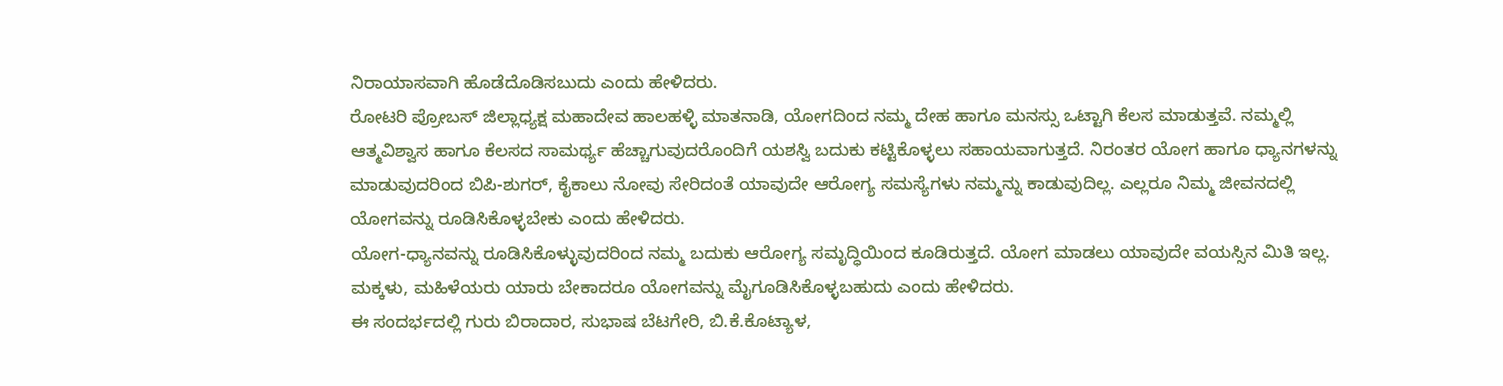ನಿರಾಯಾಸವಾಗಿ ಹೊಡೆದೊಡಿಸಬುದು ಎಂದು ಹೇಳಿದರು.
ರೋಟರಿ ಪ್ರೋಬಸ್ ಜಿಲ್ಲಾಧ್ಯಕ್ಷ ಮಹಾದೇವ ಹಾಲಹಳ್ಳಿ ಮಾತನಾಡಿ, ಯೋಗದಿಂದ ನಮ್ಮ ದೇಹ ಹಾಗೂ ಮನಸ್ಸು ಒಟ್ಟಾಗಿ ಕೆಲಸ ಮಾಡುತ್ತವೆ. ನಮ್ಮಲ್ಲಿ ಆತ್ಮವಿಶ್ವಾಸ ಹಾಗೂ ಕೆಲಸದ ಸಾಮರ್ಥ್ಯ ಹೆಚ್ಚಾಗುವುದರೊಂದಿಗೆ ಯಶಸ್ವಿ ಬದುಕು ಕಟ್ಟಿಕೊಳ್ಳಲು ಸಹಾಯವಾಗುತ್ತದೆ. ನಿರಂತರ ಯೋಗ ಹಾಗೂ ಧ್ಯಾನಗಳನ್ನು ಮಾಡುವುದರಿಂದ ಬಿಪಿ-ಶುಗರ್, ಕೈಕಾಲು ನೋವು ಸೇರಿದಂತೆ ಯಾವುದೇ ಆರೋಗ್ಯ ಸಮಸ್ಯೆಗಳು ನಮ್ಮನ್ನು ಕಾಡುವುದಿಲ್ಲ. ಎಲ್ಲರೂ ನಿಮ್ಮ ಜೀವನದಲ್ಲಿ ಯೋಗವನ್ನು ರೂಡಿಸಿಕೊಳ್ಳಬೇಕು ಎಂದು ಹೇಳಿದರು.
ಯೋಗ-ಧ್ಯಾನವನ್ನು ರೂಡಿಸಿಕೊಳ್ಳುವುದರಿಂದ ನಮ್ಮ ಬದುಕು ಆರೋಗ್ಯ ಸಮೃದ್ಧಿಯಿಂದ ಕೂಡಿರುತ್ತದೆ. ಯೋಗ ಮಾಡಲು ಯಾವುದೇ ವಯಸ್ಸಿನ ಮಿತಿ ಇಲ್ಲ. ಮಕ್ಕಳು, ಮಹಿಳೆಯರು ಯಾರು ಬೇಕಾದರೂ ಯೋಗವನ್ನು ಮೈಗೂಡಿಸಿಕೊಳ್ಳಬಹುದು ಎಂದು ಹೇಳಿದರು.
ಈ ಸಂದರ್ಭದಲ್ಲಿ ಗುರು ಬಿರಾದಾರ, ಸುಭಾಷ ಬೆಟಗೇರಿ, ಬಿ.ಕೆ.ಕೊಟ್ಯಾಳ,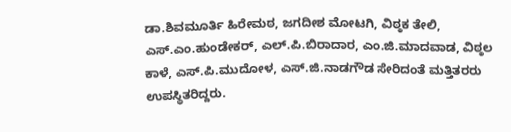ಡಾ.ಶಿವಮೂರ್ತಿ ಹಿರೇಮಠ, ಜಗದೀಶ ಮೋಟಗಿ, ವಿಠ್ಠಕ ತೇಲಿ, ಎಸ್.ಎಂ.ಹುಂಡೇಕರ್, ಎಲ್.ಪಿ.ಬಿರಾದಾರ, ಎಂ.ಜಿ.ಮಾದವಾಡ, ವಿಠ್ಠಲ ಕಾಳೆ, ಎಸ್.ಪಿ.ಮುದೋಳ, ಎಸ್.ಜಿ.ನಾಡಗೌಡ ಸೇರಿದಂತೆ ಮತ್ತಿತರರು ಉಪಸ್ಥಿತರಿದ್ದರು.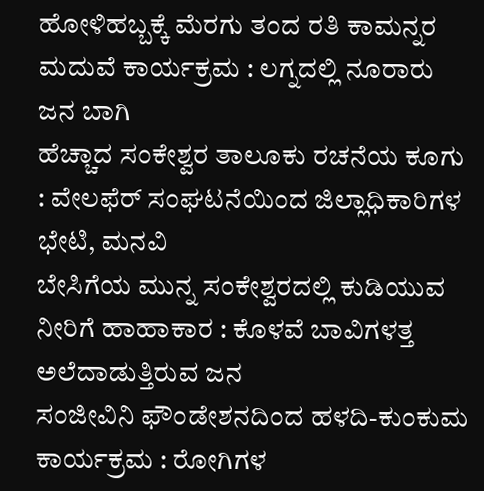ಹೋಳಿಹಬ್ಬಕ್ಕೆ ಮೆರಗು ತಂದ ರತಿ ಕಾಮನ್ನರ ಮದುವೆ ಕಾರ್ಯಕ್ರಮ : ಲಗ್ನದಲ್ಲಿ ನೂರಾರು ಜನ ಬಾಗಿ
ಹೆಚ್ಚಾದ ಸಂಕೇಶ್ವರ ತಾಲೂಕು ರಚನೆಯ ಕೂಗು : ವೇಲಫೆರ್ ಸಂಘಟನೆಯಿಂದ ಜಿಲ್ಲಾಧಿಕಾರಿಗಳ ಭೇಟಿ, ಮನವಿ
ಬೇಸಿಗೆಯ ಮುನ್ನ ಸಂಕೇಶ್ವರದಲ್ಲಿ ಕುಡಿಯುವ ನೀರಿಗೆ ಹಾಹಾಕಾರ : ಕೊಳವೆ ಬಾವಿಗಳತ್ತ ಅಲೆದಾಡುತ್ತಿರುವ ಜನ
ಸಂಜೀವಿನಿ ಫೌಂಡೇಶನದಿಂದ ಹಳದಿ-ಕುಂಕುಮ ಕಾರ್ಯಕ್ರಮ : ರೋಗಿಗಳ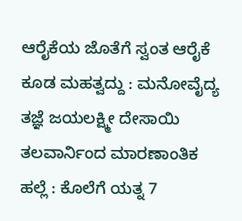ಆರೈಕೆಯ ಜೊತೆಗೆ ಸ್ವಂತ ಆರೈಕೆ ಕೂಡ ಮಹತ್ವದ್ದು : ಮನೋವೈದ್ಯ ತಜ್ಞೆ ಜಯಲಕ್ಷ್ಮೀ ದೇಸಾಯಿ
ತಲವಾರ್ನಿಂದ ಮಾರಣಾಂತಿಕ ಹಲ್ಲೆ : ಕೊಲೆಗೆ ಯತ್ನ 7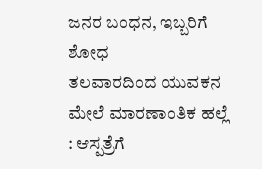ಜನರ ಬಂಧನ, ಇಬ್ಬರಿಗೆ ಶೋಧ
ತಲವಾರದಿಂದ ಯುವಕನ ಮೇಲೆ ಮಾರಣಾಂತಿಕ ಹಲ್ಲೆ : ಆಸ್ಪತ್ರೆಗೆ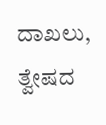ದಾಖಲು, ತ್ವೇಷದ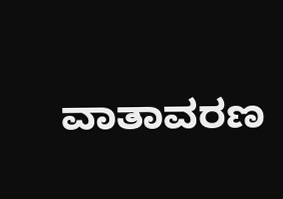ವಾತಾವರಣ